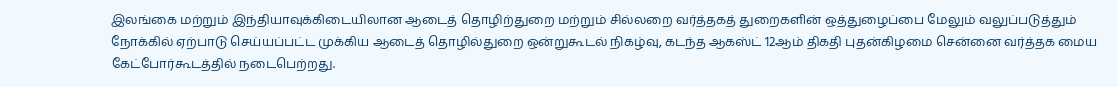இலங்கை மற்றும் இந்தியாவுக்கிடையிலான ஆடைத் தொழிற்துறை மற்றும் சில்லறை வர்த்தகத் துறைகளின் ஒத்துழைப்பை மேலும் வலுப்படுத்தும் நோக்கில் ஏற்பாடு செய்யப்பட்ட முக்கிய ஆடைத் தொழில்துறை ஒன்றுகூடல் நிகழ்வு, கடந்த ஆகஸ்ட் 12ஆம் திகதி புதன்கிழமை சென்னை வர்த்தக மைய கேட்போர்கூடத்தில் நடைபெற்றது.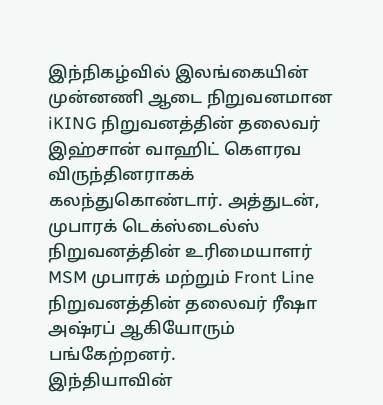இந்நிகழ்வில் இலங்கையின் முன்னணி ஆடை நிறுவனமான iKING நிறுவனத்தின் தலைவர் இஹ்சான் வாஹிட் கௌரவ விருந்தினராகக் கலந்துகொண்டார். அத்துடன், முபாரக் டெக்ஸ்டைல்ஸ் நிறுவனத்தின் உரிமையாளர் MSM முபாரக் மற்றும் Front Line நிறுவனத்தின் தலைவர் ரீஷா அஷ்ரப் ஆகியோரும் பங்கேற்றனர்.
இந்தியாவின்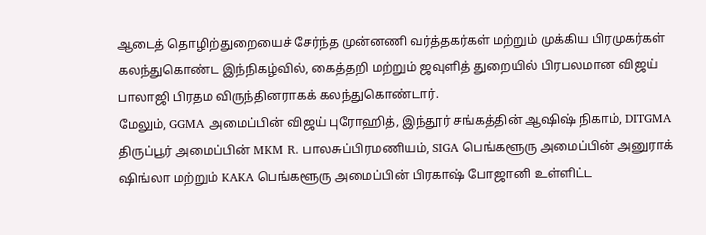ஆடைத் தொழிற்துறையைச் சேர்ந்த முன்னணி வர்த்தகர்கள் மற்றும் முக்கிய பிரமுகர்கள் கலந்துகொண்ட இந்நிகழ்வில், கைத்தறி மற்றும் ஜவுளித் துறையில் பிரபலமான விஜய் பாலாஜி பிரதம விருந்தினராகக் கலந்துகொண்டார்.
மேலும், GGMA அமைப்பின் விஜய் புரோஹித், இந்தூர் சங்கத்தின் ஆஷிஷ் நிகாம், DITGMA திருப்பூர் அமைப்பின் MKM R. பாலசுப்பிரமணியம், SIGA பெங்களூரு அமைப்பின் அனுராக் ஷிங்லா மற்றும் KAKA பெங்களூரு அமைப்பின் பிரகாஷ் போஜானி உள்ளிட்ட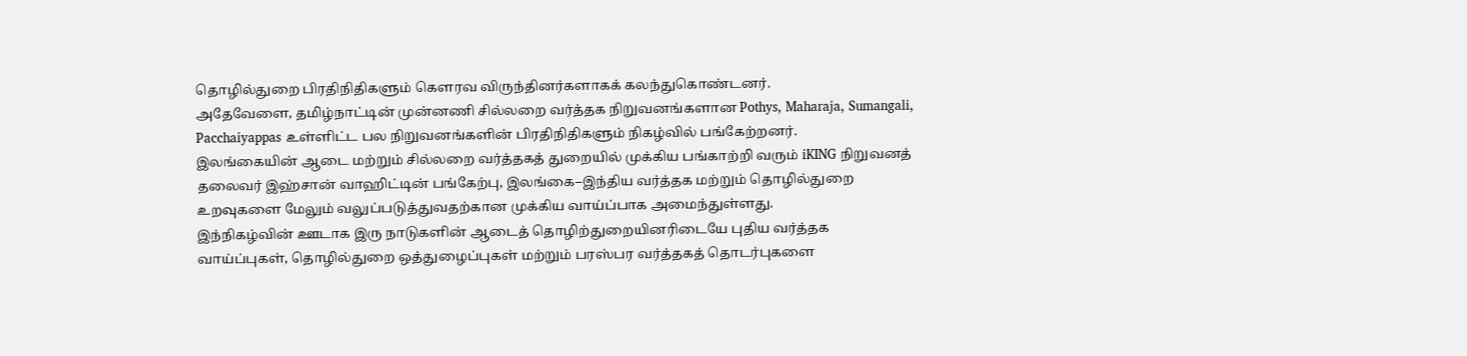தொழில்துறை பிரதிநிதிகளும் கௌரவ விருந்தினர்களாகக் கலந்துகொண்டனர்.
அதேவேளை, தமிழ்நாட்டின் முன்னணி சில்லறை வர்த்தக நிறுவனங்களான Pothys, Maharaja, Sumangali, Pacchaiyappas உள்ளிட்ட பல நிறுவனங்களின் பிரதிநிதிகளும் நிகழ்வில் பங்கேற்றனர்.
இலங்கையின் ஆடை மற்றும் சில்லறை வர்த்தகத் துறையில் முக்கிய பங்காற்றி வரும் iKING நிறுவனத் தலைவர் இஹ்சான் வாஹிட்டின் பங்கேற்பு, இலங்கை–இந்திய வர்த்தக மற்றும் தொழில்துறை உறவுகளை மேலும் வலுப்படுத்துவதற்கான முக்கிய வாய்ப்பாக அமைந்துள்ளது.
இந்நிகழ்வின் ஊடாக இரு நாடுகளின் ஆடைத் தொழிற்துறையினரிடையே புதிய வர்த்தக வாய்ப்புகள், தொழில்துறை ஒத்துழைப்புகள் மற்றும் பரஸ்பர வர்த்தகத் தொடர்புகளை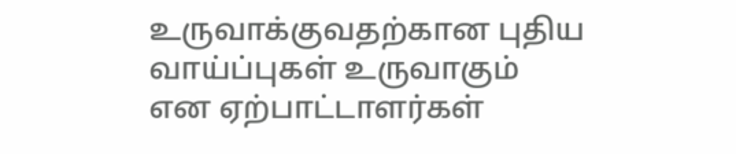உருவாக்குவதற்கான புதிய வாய்ப்புகள் உருவாகும் என ஏற்பாட்டாளர்கள்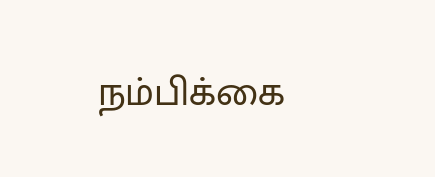நம்பிக்கை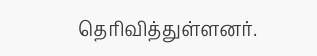தெரிவித்துள்ளனர்.